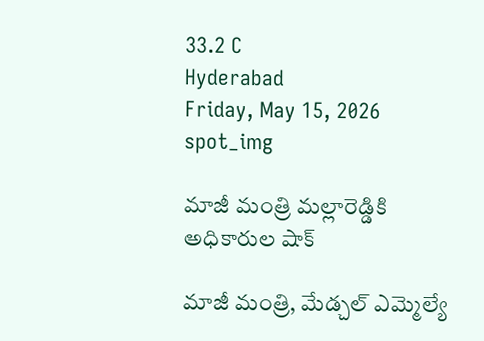33.2 C
Hyderabad
Friday, May 15, 2026
spot_img

మాజీ మంత్రి మల్లారెడ్డికి అధికారుల షాక్

మాజీ మంత్రి, మేడ్చల్ ఎమ్మెల్యే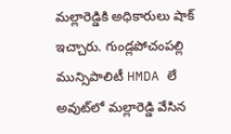మల్లారెడ్డికి అధికారులు షాక్ ఇచ్చారు. గుండ్లపోచంపల్లి మున్సిపాలిటీ HMDA లే అవుట్‌లో మల్లారెడ్డి వేసిన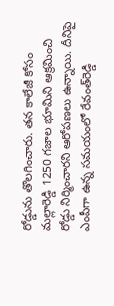రోడ్డును తొలగించారు. తన కాలేజీ కోసం మల్లారెడ్డి 1250 గజాల భూమిని ఆక్రమించి రోడ్డు నిర్మించారని ఆరోపణలు ఉన్నాయి. దీనిపై ఎంపీగా ఉన్న సమయంలో రేవంత్‌రెడ్డి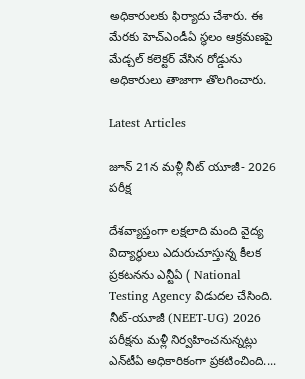అధికారులకు ఫిర్యాదు చేశారు. ఈ మేరకు హెచ్‌ఎండీఏ స్థలం ఆక్రమణపై మేడ్చల్ కలెక్టర్ వేసిన రోడ్డును అధికారులు తాజాగా తొలగించారు.

Latest Articles

జూన్‌ 21న మళ్లీ నీట్‌ యూజీ- 2026 పరీక్ష

దేశవ్యాప్తంగా లక్షలాది మంది వైద్య విద్యార్థులు ఎదురుచూస్తున్న కీలక ప్రకటనను ఎన్టీఏ ( National Testing Agency విడుదల చేసింది. నీట్-యూజీ (NEET-UG) 2026 పరీక్షను మళ్లీ నిర్వహించనున్నట్లు ఎన్‌టీఏ అధికారికంగా ప్రకటించింది....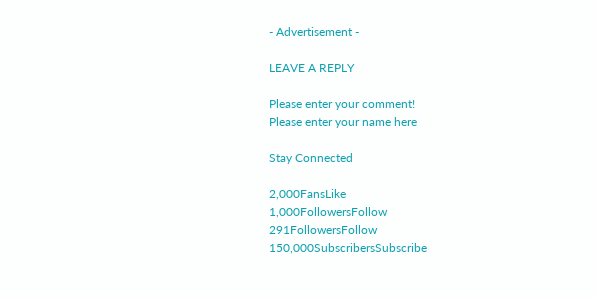- Advertisement -

LEAVE A REPLY

Please enter your comment!
Please enter your name here

Stay Connected

2,000FansLike
1,000FollowersFollow
291FollowersFollow
150,000SubscribersSubscribe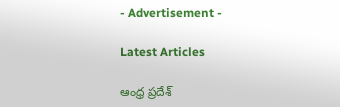- Advertisement -

Latest Articles

ఆంధ్ర ప్రదేశ్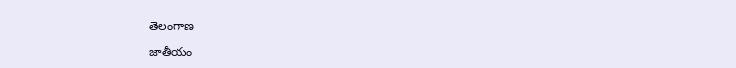తెలంగాణ

జాతీయం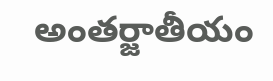అంతర్జాతీయం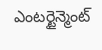ఎంటర్టైన్మెంట్